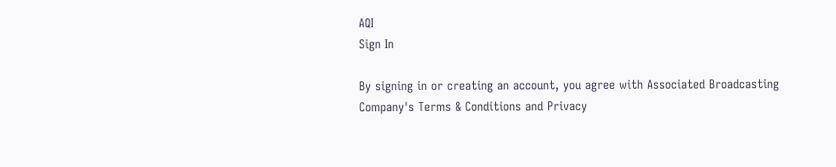AQI
Sign In

By signing in or creating an account, you agree with Associated Broadcasting Company's Terms & Conditions and Privacy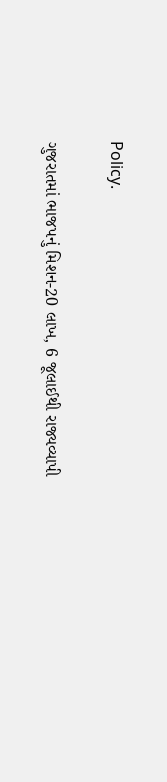Policy.

ગુજરાતમાં ભાજપનું મિશન-20 લાખ, 6 જૂલાઈથી રાજ્યવ્યાપી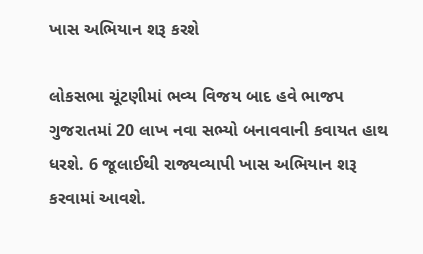ખાસ અભિયાન શરૂ કરશે

લોકસભા ચૂંટણીમાં ભવ્ય વિજય બાદ હવે ભાજપ ગુજરાતમાં 20 લાખ નવા સભ્યો બનાવવાની કવાયત હાથ ધરશે. 6 જૂલાઈથી રાજ્યવ્યાપી ખાસ અભિયાન શરૂ કરવામાં આવશે.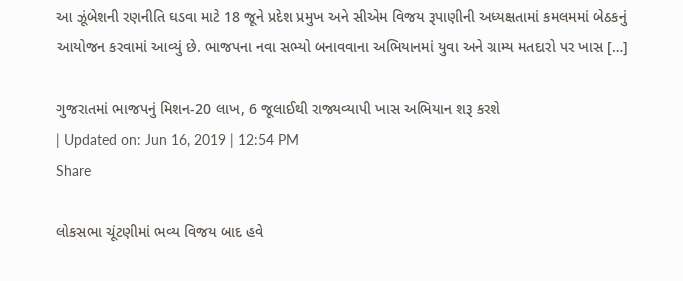આ ઝૂંબેશની રણનીતિ ઘડવા માટે 18 જૂને પ્રદેશ પ્રમુખ અને સીએમ વિજય રૂપાણીની અધ્યક્ષતામાં કમલમમાં બેઠકનું આયોજન કરવામાં આવ્યું છે. ભાજપના નવા સભ્યો બનાવવાના અભિયાનમાં યુવા અને ગ્રામ્ય મતદારો પર ખાસ […]

ગુજરાતમાં ભાજપનું મિશન-20 લાખ, 6 જૂલાઈથી રાજ્યવ્યાપી ખાસ અભિયાન શરૂ કરશે
| Updated on: Jun 16, 2019 | 12:54 PM
Share

લોકસભા ચૂંટણીમાં ભવ્ય વિજય બાદ હવે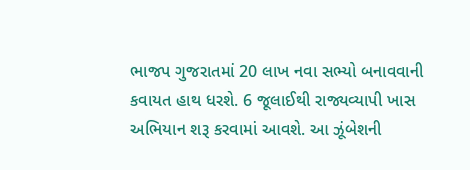ભાજપ ગુજરાતમાં 20 લાખ નવા સભ્યો બનાવવાની કવાયત હાથ ધરશે. 6 જૂલાઈથી રાજ્યવ્યાપી ખાસ અભિયાન શરૂ કરવામાં આવશે. આ ઝૂંબેશની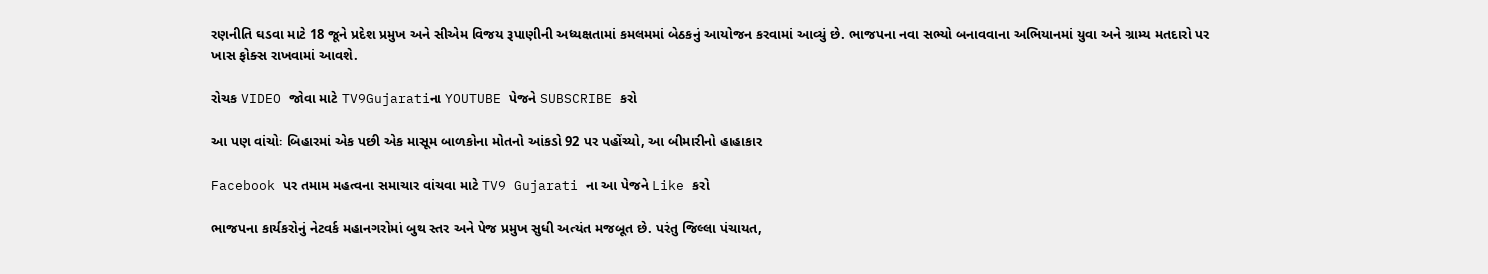રણનીતિ ઘડવા માટે 18 જૂને પ્રદેશ પ્રમુખ અને સીએમ વિજય રૂપાણીની અધ્યક્ષતામાં કમલમમાં બેઠકનું આયોજન કરવામાં આવ્યું છે. ભાજપના નવા સભ્યો બનાવવાના અભિયાનમાં યુવા અને ગ્રામ્ય મતદારો પર ખાસ ફોક્સ રાખવામાં આવશે.

રોચક VIDEO જોવા માટે TV9Gujaratiના YOUTUBE પેજને SUBSCRIBE કરો

આ પણ વાંચોઃ બિહારમાં એક પછી એક માસૂમ બાળકોના મોતનો આંકડો 92 પર પહોંચ્યો, આ બીમારીનો હાહાકાર

Facebook પર તમામ મહત્વના સમાચાર વાંચવા માટે TV9 Gujarati ના આ પેજને Like કરો

ભાજપના કાર્યકરોનું નેટવર્ક મહાનગરોમાં બુથ સ્તર અને પેજ પ્રમુખ સુધી અત્યંત મજબૂત છે. પરંતુ જિલ્લા પંચાયત,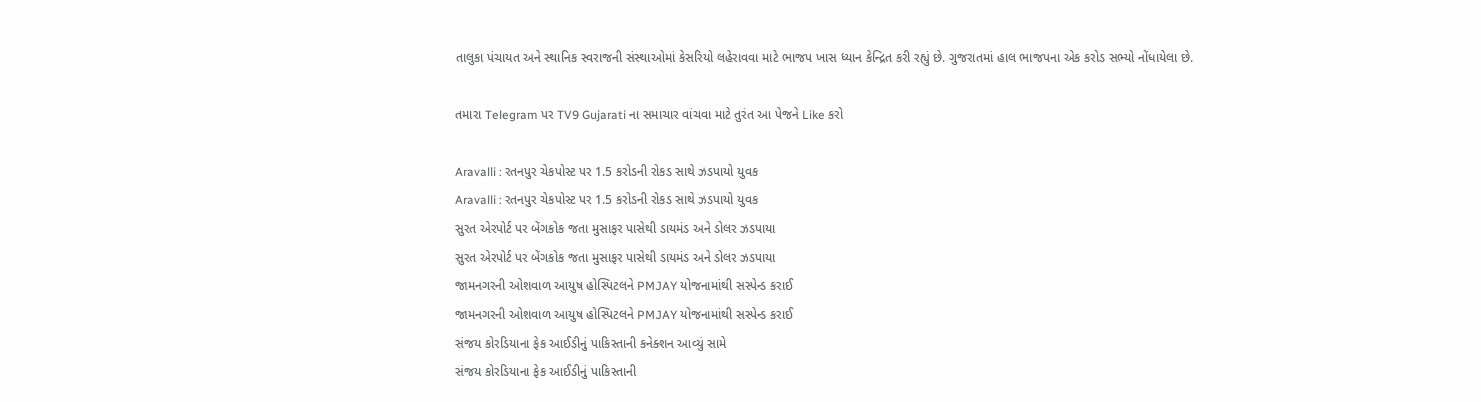તાલુકા પંચાયત અને સ્થાનિક સ્વરાજની સંસ્થાઓમાં કેસરિયો લહેરાવવા માટે ભાજપ ખાસ ધ્યાન કેન્દ્રિત કરી રહ્યું છે. ગુજરાતમાં હાલ ભાજપના એક કરોડ સભ્યો નોંધાયેલા છે.

તમારા Telegram પર TV9 Gujarati ના સમાચાર વાંચવા માટે તુરંત આ પેજને Like કરો

Aravalli : રતનપુર ચેકપોસ્ટ પર 1.5 કરોડની રોકડ સાથે ઝડપાયો યુવક
Aravalli : રતનપુર ચેકપોસ્ટ પર 1.5 કરોડની રોકડ સાથે ઝડપાયો યુવક
સુરત એરપોર્ટ પર બેંગકોક જતા મુસાફર પાસેથી ડાયમંડ અને ડોલર ઝડપાયા
સુરત એરપોર્ટ પર બેંગકોક જતા મુસાફર પાસેથી ડાયમંડ અને ડોલર ઝડપાયા
જામનગરની ઓશવાળ આયુષ હોસ્પિટલને PMJAY યોજનામાંથી સસ્પેન્ડ કરાઈ
જામનગરની ઓશવાળ આયુષ હોસ્પિટલને PMJAY યોજનામાંથી સસ્પેન્ડ કરાઈ
સંજય કોરડિયાના ફેક આઈડીનું પાકિસ્તાની કનેક્શન આવ્યું સામે
સંજય કોરડિયાના ફેક આઈડીનું પાકિસ્તાની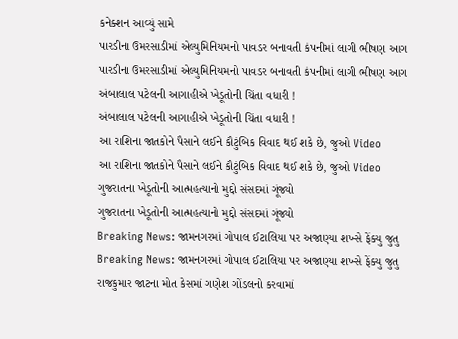કનેક્શન આવ્યું સામે
પારડીના ઉમરસાડીમાં એલ્યુમિનિયમનો પાવડર બનાવતી કંપનીમાં લાગી ભીષણ આગ
પારડીના ઉમરસાડીમાં એલ્યુમિનિયમનો પાવડર બનાવતી કંપનીમાં લાગી ભીષણ આગ
અંબાલાલ પટેલની આગાહીએ ખેડૂતોની ચિંતા વધારી !
અંબાલાલ પટેલની આગાહીએ ખેડૂતોની ચિંતા વધારી !
આ રાશિના જાતકોને પૈસાને લઈને કૌટુંબિક વિવાદ થઈ શકે છે, જુઓ Video
આ રાશિના જાતકોને પૈસાને લઈને કૌટુંબિક વિવાદ થઈ શકે છે, જુઓ Video
ગુજરાતના ખેડૂતોની આત્મહત્યાનો મુદ્દો સંસદમાં ગૂંજ્યો
ગુજરાતના ખેડૂતોની આત્મહત્યાનો મુદ્દો સંસદમાં ગૂંજ્યો
Breaking News: જામનગરમાં ગોપાલ ઈટાલિયા પર અજાણ્યા શખ્સે ફેંક્યુ જુતુ
Breaking News: જામનગરમાં ગોપાલ ઈટાલિયા પર અજાણ્યા શખ્સે ફેંક્યુ જુતુ
રાજકુમાર જાટના મોત કેસમાં ગણેશ ગોંડલનો કરવામાં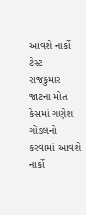આવશે નાર્કો ટેસ્ટ
રાજકુમાર જાટના મોત કેસમાં ગણેશ ગોંડલનો કરવામાં આવશે નાર્કો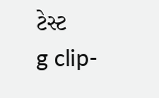ટેસ્ટ
g clip-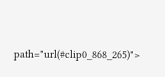path="url(#clip0_868_265)">